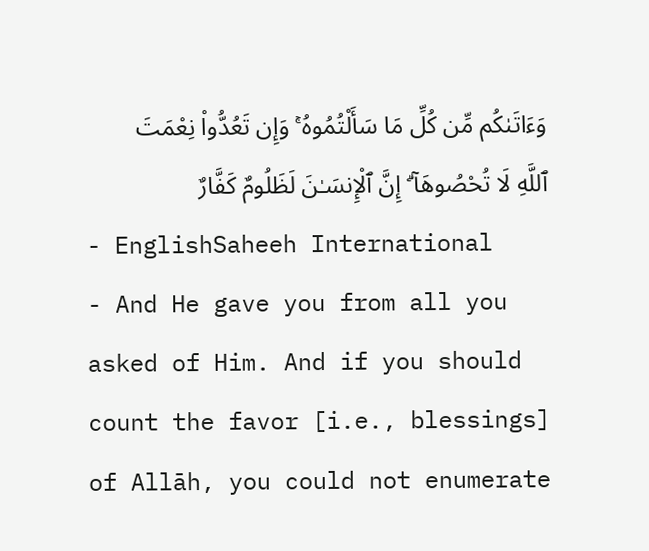وَءَاتَىٰكُم مِّن كُلِّ مَا سَأَلْتُمُوهُ ۚ وَإِن تَعُدُّوا۟ نِعْمَتَ ٱللَّهِ لَا تُحْصُوهَآ ۗ إِنَّ ٱلْإِنسَـٰنَ لَظَلُومٌ كَفَّارٌ
- EnglishSaheeh International
- And He gave you from all you asked of Him. And if you should count the favor [i.e., blessings] of Allāh, you could not enumerate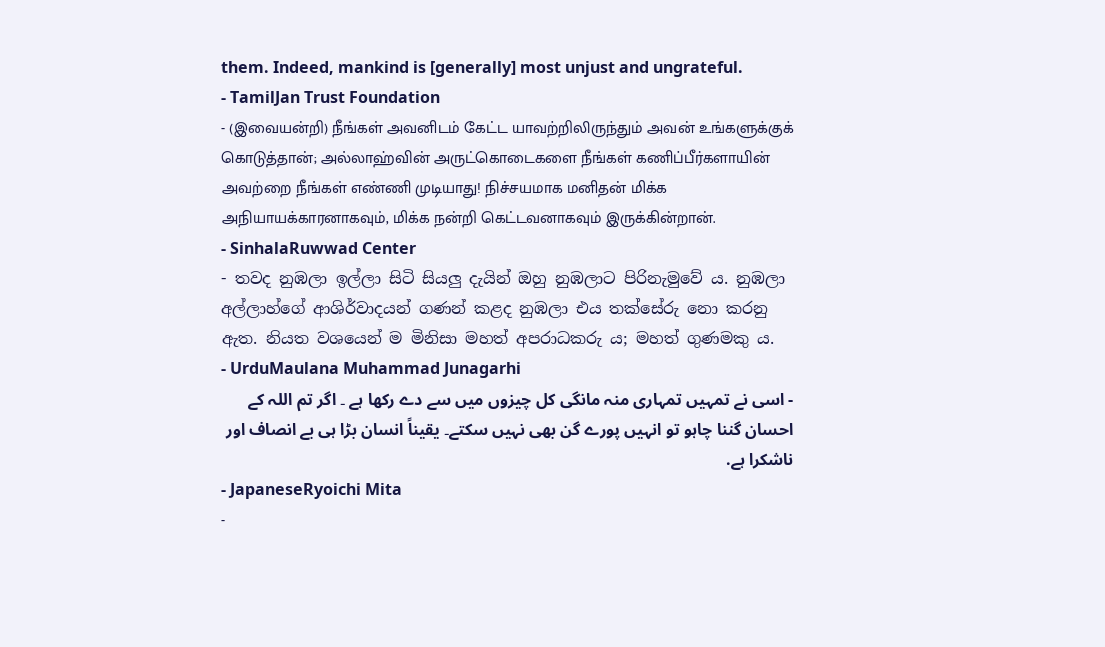them. Indeed, mankind is [generally] most unjust and ungrateful.
- TamilJan Trust Foundation
- (இவையன்றி) நீங்கள் அவனிடம் கேட்ட யாவற்றிலிருந்தும் அவன் உங்களுக்குக் கொடுத்தான்; அல்லாஹ்வின் அருட்கொடைகளை நீங்கள் கணிப்பீர்களாயின் அவற்றை நீங்கள் எண்ணி முடியாது! நிச்சயமாக மனிதன் மிக்க அநியாயக்காரனாகவும், மிக்க நன்றி கெட்டவனாகவும் இருக்கின்றான்.
- SinhalaRuwwad Center
- තවද නුඹලා ඉල්ලා සිටි සියලු දැයින් ඔහු නුඹලාට පිරිනැමුවේ ය. නුඹලා අල්ලාහ්ගේ ආශිර්වාදයන් ගණන් කළද නුඹලා එය තක්සේරු නො කරනු ඇත. නියත වශයෙන් ම මිනිසා මහත් අපරාධකරු ය; මහත් ගුණමකු ය.
- UrduMaulana Muhammad Junagarhi
- اسی نے تمہیں تمہاری منہ مانگی کل چیزوں میں سے دے رکھا ہے ۔ اگر تم اللہ کے احسان گننا چاہو تو انہیں پورے گن بھی نہیں سکتے۔ یقیناً انسان بڑا ہی بے انصاف اور ناشکرا ہے.
- JapaneseRyoichi Mita
-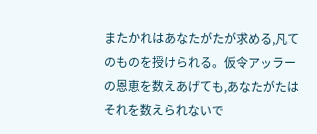またかれはあなたがたが求める,凡てのものを授けられる。仮令アッラーの恩恵を数えあげても,あなたがたはそれを数えられないで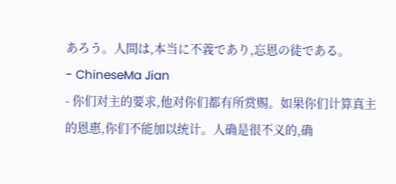あろう。人間は,本当に不義であり,忘恩の徒である。
- ChineseMa Jian
- 你们对主的要求,他对你们都有所赏赐。如果你们计算真主的恩惠,你们不能加以统计。人确是很不义的,确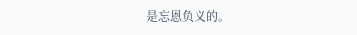是忘恩负义的。